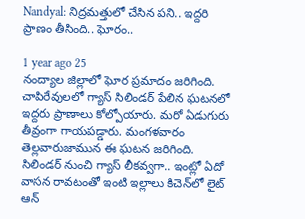Nandyal: నిద్రమత్తులో చేసిన పని.. ఇద్దరి ప్రాణం తీసింది.. ఘోరం..

1 year ago 25
నంద్యాల జిల్లాలో ఘోర ప్రమాదం జరిగింది. చాపిరేవులలో గ్యాస్ సిలిండర్ పేలిన ఘటనలో ఇద్దరు ప్రాణాలు కోల్పోయారు. మరో ఏడుగురు తీవ్రంగా గాయపడ్డారు. మంగళవారం తెల్లవారుజామున ఈ ఘటన జరిగింది. సిలిండర్ నుంచి గ్యాస్ లీకవ్వగా.. ఇంట్లో ఏదో వాసన రావటంతో ఇంటి ఇల్లాలు కిచెన్‌లో లైట్ ఆన్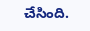చేసింది.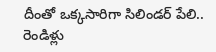దీంతో ఒక్కసారిగా సిలిండర్ పేలి.. రెండిళ్లు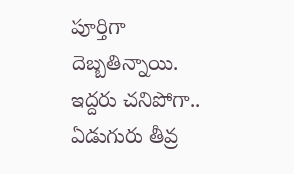పూర్తిగా దెబ్బతిన్నాయి. ఇద్దరు చనిపోగా.. ఏడుగురు తీవ్ర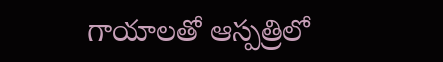గాయాలతో ఆస్పత్రిలో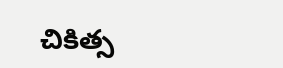చికిత్స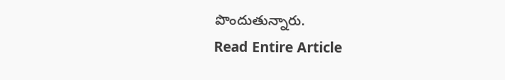పొందుతున్నారు.
Read Entire Article